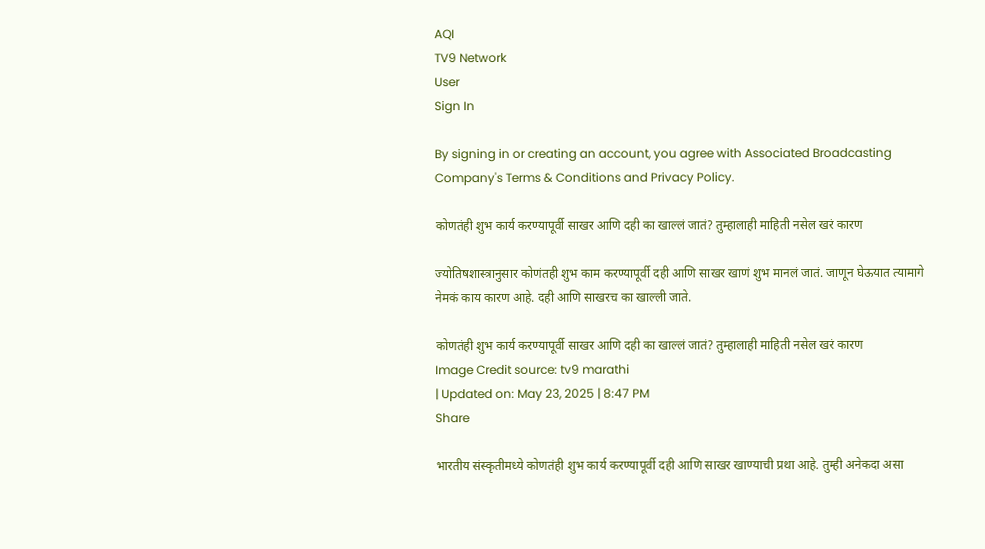AQI
TV9 Network
User
Sign In

By signing in or creating an account, you agree with Associated Broadcasting Company's Terms & Conditions and Privacy Policy.

कोणतंही शुभ कार्य करण्यापूर्वी साखर आणि दही का खाल्लं जातं? तुम्हालाही माहिती नसेल खरं कारण

ज्योतिषशास्त्रानुसार कोणंतही शुभ काम करण्यापूर्वी दही आणि साखर खाणं शुभ मानलं जातं. जाणून घेऊयात त्यामागे नेमकं काय कारण आहे. दही आणि साखरच का खाल्ली जाते.

कोणतंही शुभ कार्य करण्यापूर्वी साखर आणि दही का खाल्लं जातं? तुम्हालाही माहिती नसेल खरं कारण
Image Credit source: tv9 marathi
| Updated on: May 23, 2025 | 8:47 PM
Share

भारतीय संस्कृतीमध्ये कोणतंही शुभ कार्य करण्यापूर्वी दही आणि साखर खाण्याची प्रथा आहे. तुम्ही अनेकदा असा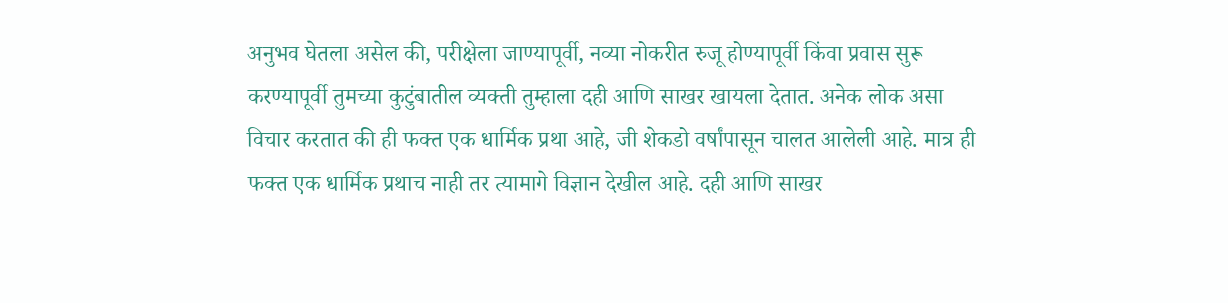अनुभव घेतला असेल की, परीक्षेला जाण्यापूर्वी, नव्या नोकरीत रुजू होण्यापूर्वी किंवा प्रवास सुरू करण्यापूर्वी तुमच्या कुटुंबातील व्यक्ती तुम्हाला दही आणि साखर खायला देतात. अनेक लोक असा विचार करतात की ही फक्त एक धार्मिक प्रथा आहे, जी शेकडो वर्षांपासून चालत आलेली आहे. मात्र ही फक्त एक धार्मिक प्रथाच नाही तर त्यामागे विज्ञान देखील आहे. दही आणि साखर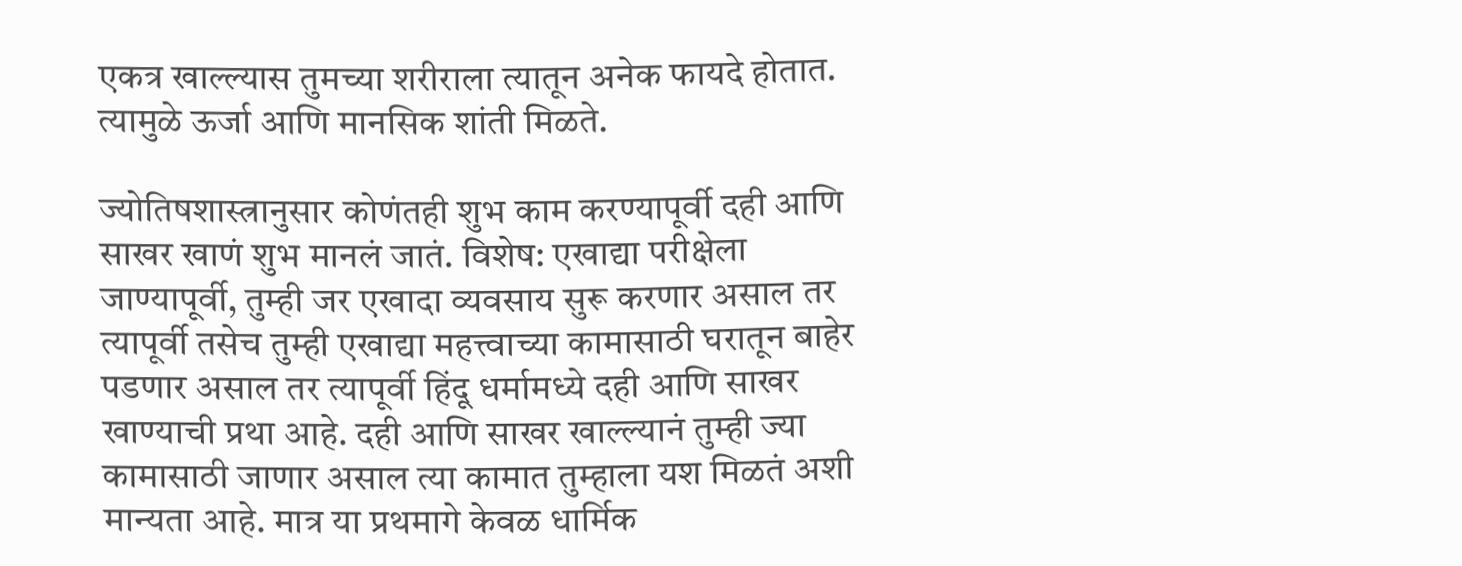एकत्र खाल्ल्यास तुमच्या शरीराला त्यातून अनेक फायदे होतात. त्यामुळे ऊर्जा आणि मानसिक शांती मिळते.

ज्योतिषशास्त्रानुसार कोणंतही शुभ काम करण्यापूर्वी दही आणि साखर खाणं शुभ मानलं जातं. विशेष: एखाद्या परीक्षेला जाण्यापूर्वी, तुम्ही जर एखादा व्यवसाय सुरू करणार असाल तर त्यापूर्वी तसेच तुम्ही एखाद्या महत्त्वाच्या कामासाठी घरातून बाहेर पडणार असाल तर त्यापूर्वी हिंदू धर्मामध्ये दही आणि साखर खाण्याची प्रथा आहे. दही आणि साखर खाल्ल्यानं तुम्ही ज्या कामासाठी जाणार असाल त्या कामात तुम्हाला यश मिळतं अशी मान्यता आहे. मात्र या प्रथमागे केवळ धार्मिक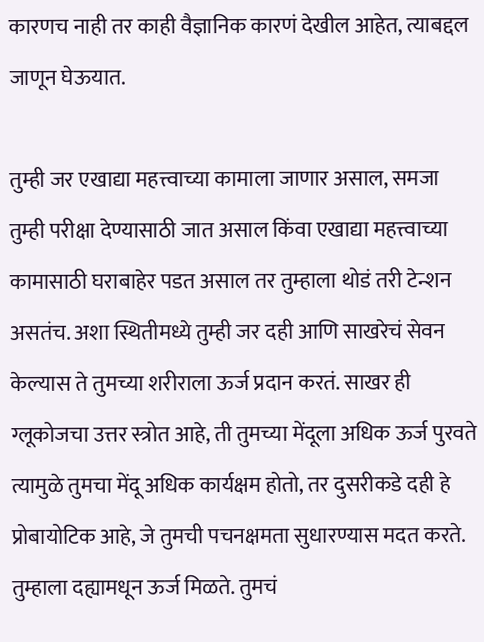कारणच नाही तर काही वैज्ञानिक कारणं देखील आहेत, त्याबद्दल जाणून घेऊयात.

तुम्ही जर एखाद्या महत्त्वाच्या कामाला जाणार असाल, समजा तुम्ही परीक्षा देण्यासाठी जात असाल किंवा एखाद्या महत्त्वाच्या कामासाठी घराबाहेर पडत असाल तर तुम्हाला थोडं तरी टेन्शन असतंच. अशा स्थितीमध्ये तुम्ही जर दही आणि साखरेचं सेवन केल्यास ते तुमच्या शरीराला ऊर्ज प्रदान करतं. साखर ही ग्लूकोजचा उत्तर स्त्रोत आहे, ती तुमच्या मेंदूला अधिक ऊर्ज पुरवते त्यामुळे तुमचा मेंदू अधिक कार्यक्षम होतो, तर दुसरीकडे दही हे प्रोबायोटिक आहे, जे तुमची पचनक्षमता सुधारण्यास मदत करते. तुम्हाला दह्यामधून ऊर्ज मिळते. तुमचं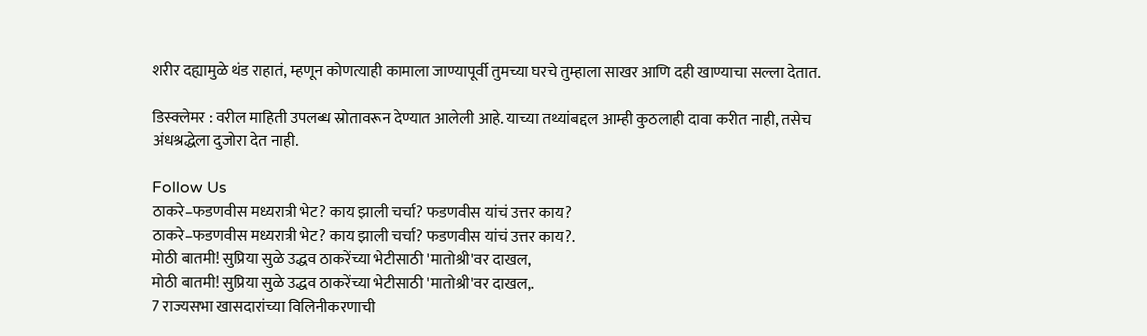शरीर दह्यामुळे थंड राहातं, म्हणून कोणत्याही कामाला जाण्यापूर्वी तुमच्या घरचे तुम्हाला साखर आणि दही खाण्याचा सल्ला देतात.

डिस्क्लेमर : वरील माहिती उपलब्ध स्रोतावरून देण्यात आलेली आहे. याच्या तथ्यांबद्दल आम्ही कुठलाही दावा करीत नाही, तसेच अंधश्रद्धेला दुजोरा देत नाही.

Follow Us
ठाकरे–फडणवीस मध्यरात्री भेट? काय झाली चर्चा? फडणवीस यांचं उत्तर काय?
ठाकरे–फडणवीस मध्यरात्री भेट? काय झाली चर्चा? फडणवीस यांचं उत्तर काय?.
मोठी बातमी! सुप्रिया सुळे उद्धव ठाकरेंच्या भेटीसाठी 'मातोश्री'वर दाखल,
मोठी बातमी! सुप्रिया सुळे उद्धव ठाकरेंच्या भेटीसाठी 'मातोश्री'वर दाखल,.
7 राज्यसभा खासदारांच्या विलिनीकरणाची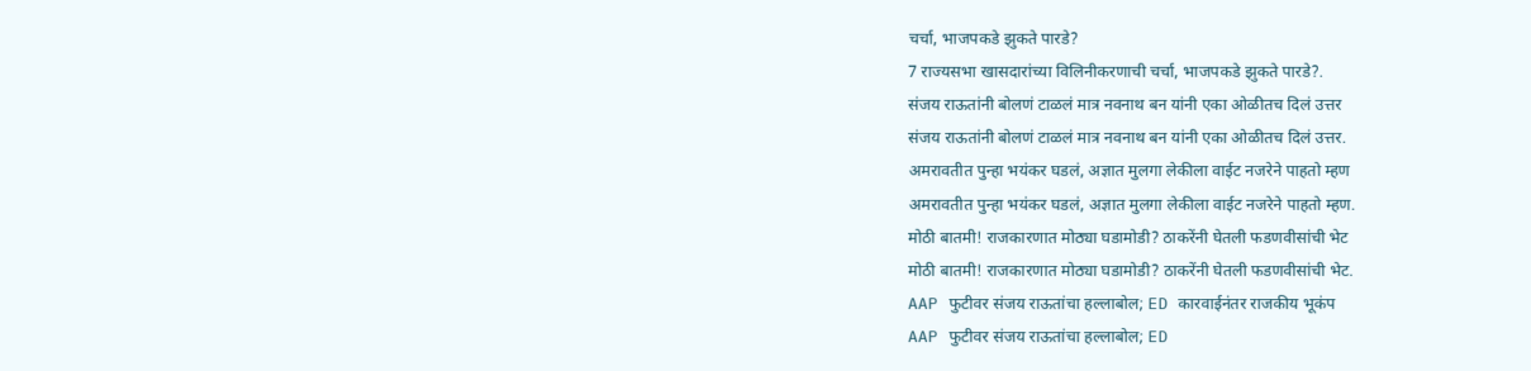चर्चा, भाजपकडे झुकते पारडे?
7 राज्यसभा खासदारांच्या विलिनीकरणाची चर्चा, भाजपकडे झुकते पारडे?.
संजय राऊतांनी बोलणं टाळलं मात्र नवनाथ बन यांनी एका ओळीतच दिलं उत्तर
संजय राऊतांनी बोलणं टाळलं मात्र नवनाथ बन यांनी एका ओळीतच दिलं उत्तर.
अमरावतीत पुन्हा भयंकर घडलं, अज्ञात मुलगा लेकीला वाईट नजरेने पाहतो म्हण
अमरावतीत पुन्हा भयंकर घडलं, अज्ञात मुलगा लेकीला वाईट नजरेने पाहतो म्हण.
मोठी बातमी! राजकारणात मोठ्या घडामोडी? ठाकरेंनी घेतली फडणवीसांची भेट
मोठी बातमी! राजकारणात मोठ्या घडामोडी? ठाकरेंनी घेतली फडणवीसांची भेट.
AAP फुटीवर संजय राऊतांचा हल्लाबोल; ED कारवाईनंतर राजकीय भूकंप
AAP फुटीवर संजय राऊतांचा हल्लाबोल; ED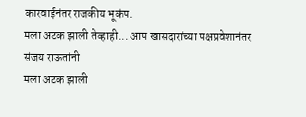कारवाईनंतर राजकीय भूकंप.
मला अटक झाली तेव्हाही... आप खासदारांच्या पक्षप्रवेशानंतर संजय राऊतांनी
मला अटक झाली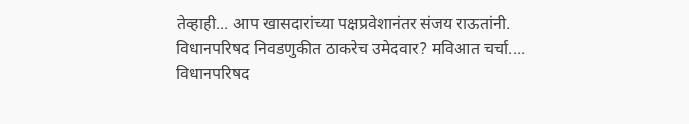तेव्हाही... आप खासदारांच्या पक्षप्रवेशानंतर संजय राऊतांनी.
विधानपरिषद निवडणुकीत ठाकरेच उमेदवार? मविआत चर्चा....
विधानपरिषद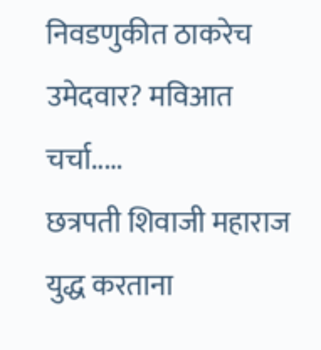निवडणुकीत ठाकरेच उमेदवार? मविआत चर्चा.....
छत्रपती शिवाजी महाराज युद्ध करताना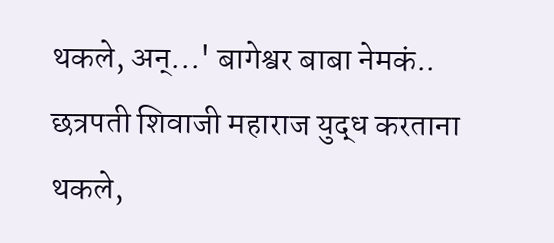थकले, अन्...' बागेश्वर बाबा नेमकं..
छत्रपती शिवाजी महाराज युद्ध करताना थकले,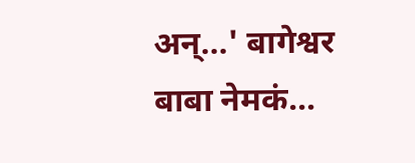अन्...' बागेश्वर बाबा नेमकं...